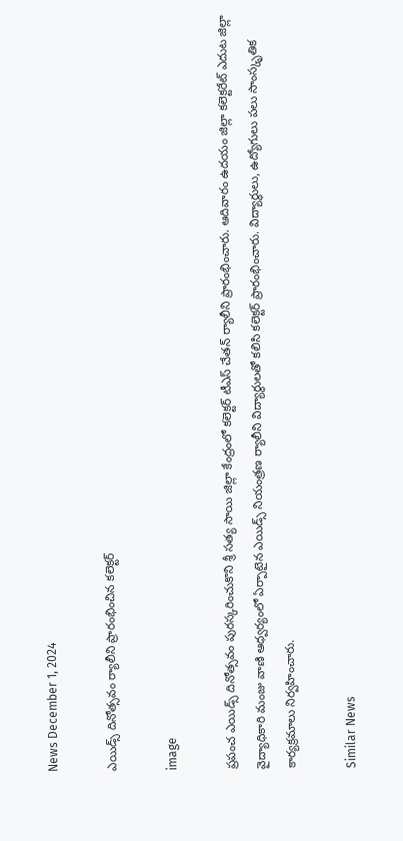News December 1, 2024

ఎయిడ్స్ దినోత్సవం ర్యాలీని ప్రారంభించిన కలెక్టర్

image

ప్రపంచ ఎయిడ్స్ దినోత్సవం పురస్కరించుకొని శ్రీ సత్య సాయి జిల్లా కేంద్రంలో కలెక్టర్ టీఎస్ చేతన్ ర్యాలీని ప్రారంభించారు. ఆదివారం ఉదయం జిల్లా కలెక్టరేట్ ఎదుట జిల్లా వైద్యాధికారి మంజు వాణి ఆధ్వర్యంలో ఏర్పాటైన ఎయిడ్స్ నియంత్రణ ర్యాలీని విద్యార్థులతో కలిసి కలెక్టర్ ప్రారంభించారు. విద్యార్థులు, ఉద్యోగులు పలు సాంస్కృతిక కార్యక్రమాలు నిర్వహించారు.

Similar News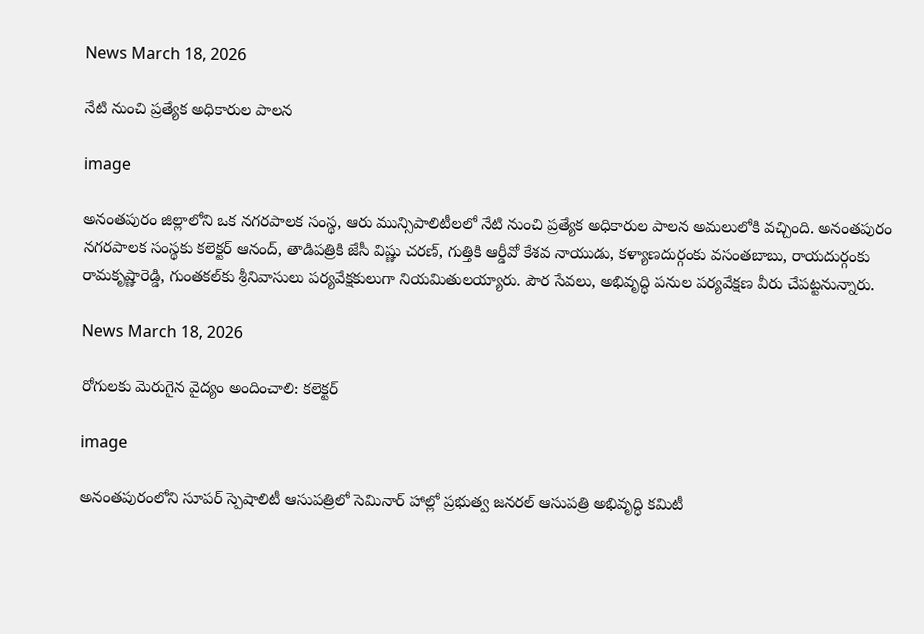News March 18, 2026

నేటి నుంచి ప్రత్యేక అధికారుల పాలన

image

అనంతపురం జిల్లాలోని ఒక నగరపాలక సంస్థ, ఆరు మున్సిపాలిటీలలో నేటి నుంచి ప్రత్యేక అధికారుల పాలన అమలులోకి వచ్చింది. అనంతపురం నగరపాలక సంస్థకు కలెక్టర్ ఆనంద్, తాడిపత్రికి జేసీ విష్ణు చరణ్, గుత్తికి ఆర్డీవో కేశవ నాయుడు, కళ్యాణదుర్గంకు వసంతబాబు, రాయదుర్గంకు రామకృష్ణారెడ్డి, గుంతకల్‌కు శ్రీనివాసులు పర్యవేక్షకులుగా నియమితులయ్యారు. పౌర సేవలు, అభివృద్ధి పనుల పర్యవేక్షణ వీరు చేపట్టనున్నారు.

News March 18, 2026

రోగులకు మెరుగైన వైద్యం అందించాలి: కలెక్టర్

image

అనంతపురంలోని సూపర్ స్పెషాలిటీ ఆసుపత్రిలో సెమినార్ హాల్లో ప్రభుత్వ జనరల్ ఆసుపత్రి అభివృద్ధి కమిటీ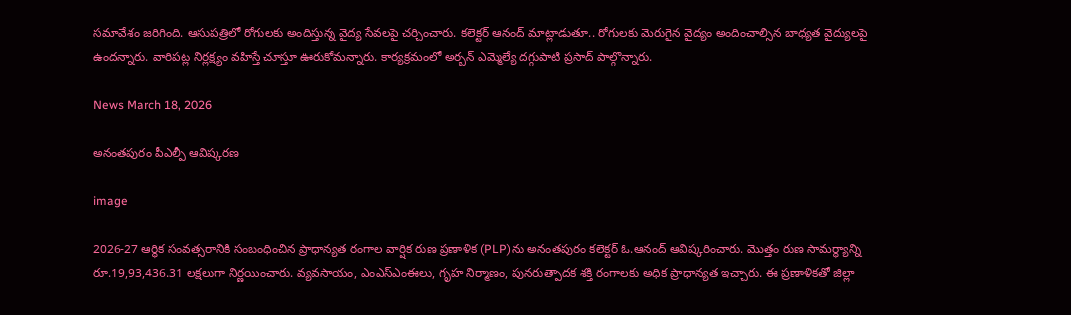సమావేశం జరిగింది. ఆసుపత్రిలో రోగులకు అందిస్తున్న వైద్య సేవలపై చర్చించారు. కలెక్టర్ ఆనంద్ మాట్లాడుతూ.. రోగులకు మెరుగైన వైద్యం అందించాల్సిన బాధ్యత వైద్యులపై ఉందన్నారు. వారిపట్ల నిర్లక్ష్యం వహిస్తే చూస్తూ ఊరుకోమన్నారు. కార్యక్రమంలో అర్బన్ ఎమ్మెల్యే దగ్గుపాటి ప్రసాద్ పాల్గొన్నారు.

News March 18, 2026

అనంతపురం పీఎల్పీ ఆవిష్కరణ

image

2026-27 ఆర్థిక సంవత్సరానికి సంబంధించిన ప్రాధాన్యత రంగాల వార్షిక రుణ ప్రణాళిక (PLP)ను అనంతపురం కలెక్టర్ ఓ.ఆనంద్ ఆవిష్కరించారు. మొత్తం రుణ సామర్థ్యాన్ని రూ.19,93,436.31 లక్షలుగా నిర్ణయించారు. వ్యవసాయం, ఎంఎస్‌ఎంఈలు, గృహ నిర్మాణం, పునరుత్పాదక శక్తి రంగాలకు అధిక ప్రాధాన్యత ఇచ్చారు. ఈ ప్రణాళికతో జిల్లా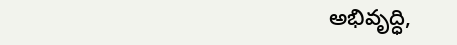అభివృద్ధి,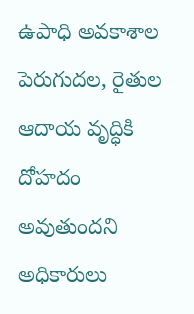ఉపాధి అవకాశాల పెరుగుదల, రైతుల ఆదాయ వృద్ధికి దోహదం అవుతుందని అధికారులు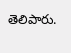తెలిపారు.